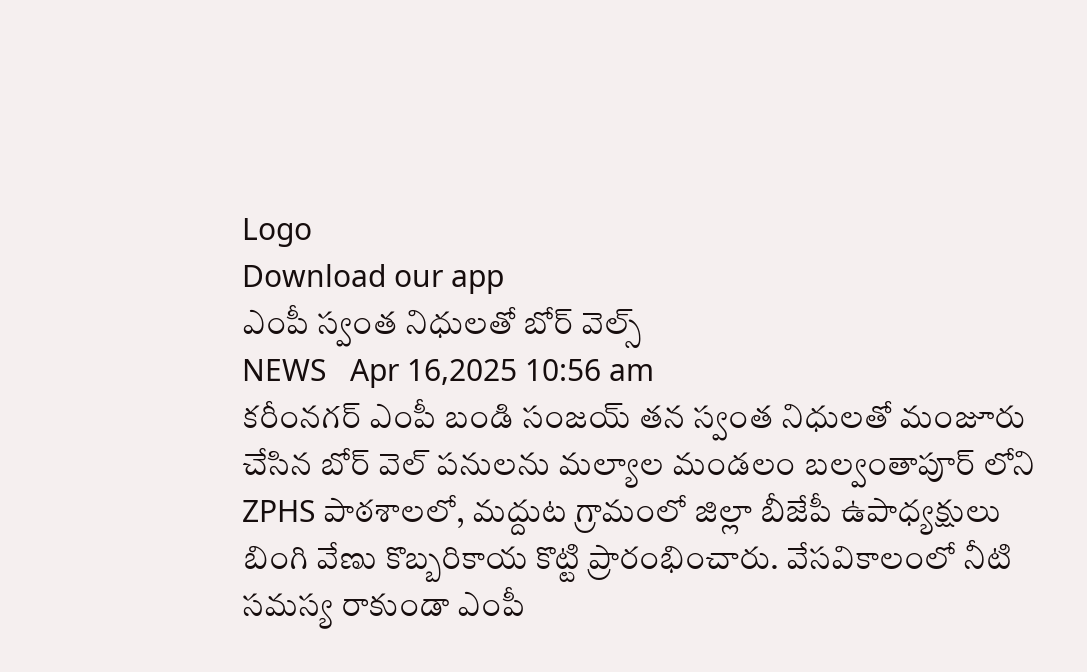Logo
Download our app
ఎంపీ స్వంత నిధులతో బోర్ వెల్స్
NEWS   Apr 16,2025 10:56 am
కరీంనగర్ ఎంపీ బండి సంజయ్ తన స్వంత నిధులతో మంజూరు చేసిన బోర్ వెల్ పనులను మల్యాల మండలం బల్వంతాపూర్ లోని ZPHS పాఠశాలలో, మద్దుట గ్రామంలో జిల్లా బీజేపీ ఉపాధ్యక్షులు బింగి వేణు కొబ్బరికాయ కొట్టి ప్రారంభించారు. వేసవికాలంలో నీటి సమస్య రాకుండా ఎంపీ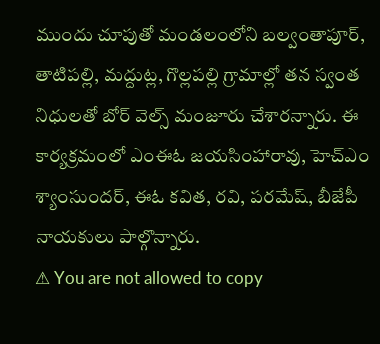ముందు చూపుతో మండలంలోని బల్వంతాపూర్, తాటిపల్లి, మద్దుట్ల, గొల్లపల్లి గ్రామాల్లో తన స్వంత నిధులతో బోర్ వెల్స్ మంజూరు చేశారన్నారు. ఈ కార్యక్రమంలో ఎంఈఓ జయసింహారావు, హెచ్ఎం శ్యాంసుందర్, ఈఓ కవిత, రవి, పరమేష్, బీజేపీ నాయకులు పాల్గొన్నారు.
⚠ You are not allowed to copy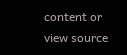content or view source